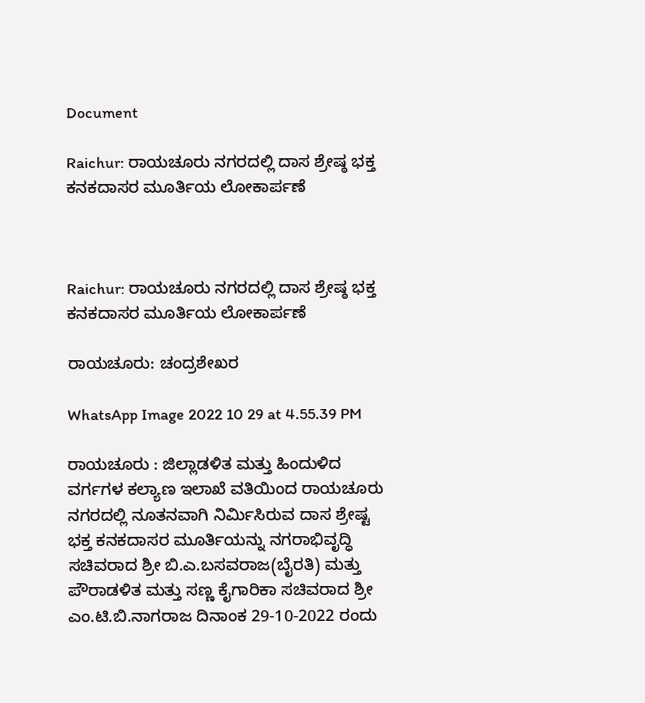Document

Raichur: ರಾಯಚೂರು ನಗರದಲ್ಲಿ ದಾಸ ಶ್ರೇಷ್ಠ ಭಕ್ತ ಕನಕದಾಸರ ಮೂರ್ತಿಯ ಲೋಕಾರ್ಪಣೆ



Raichur: ರಾಯಚೂರು ನಗರದಲ್ಲಿ ದಾಸ ಶ್ರೇಷ್ಠ ಭಕ್ತ ಕನಕದಾಸರ ಮೂರ್ತಿಯ ಲೋಕಾರ್ಪಣೆ

ರಾಯಚೂರು: ಚಂದ್ರಶೇಖರ

WhatsApp Image 2022 10 29 at 4.55.39 PM

ರಾಯಚೂರು : ಜಿಲ್ಲಾಡಳಿತ ಮತ್ತು ಹಿಂದುಳಿದ ವರ್ಗಗಳ ಕಲ್ಯಾಣ ಇಲಾಖೆ ವತಿಯಿಂದ ರಾಯಚೂರು ನಗರದಲ್ಲಿ ನೂತನವಾಗಿ ನಿರ್ಮಿಸಿರುವ ದಾಸ ಶ್ರೇಷ್ಟ ಭಕ್ತ ಕನಕದಾಸರ ಮೂರ್ತಿಯನ್ನು ನಗರಾಭಿವೃದ್ಧಿ ಸಚಿವರಾದ ಶ್ರೀ ಬಿ.ಎ.ಬಸವರಾಜ(ಬೈರತಿ) ಮತ್ತು ಪೌರಾಡಳಿತ ಮತ್ತು ಸಣ್ಣ ಕೈಗಾರಿಕಾ ಸಚಿವರಾದ ಶ್ರೀ ಎಂ.ಟಿ.ಬಿ.ನಾಗರಾಜ ದಿನಾಂಕ 29-10-2022 ರಂದು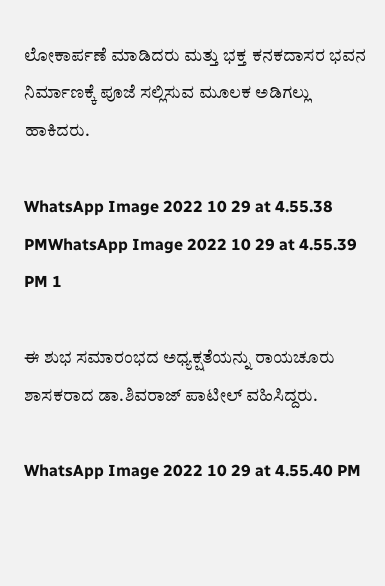ಲೋಕಾರ್ಪಣೆ ಮಾಡಿದರು ಮತ್ತು ಭಕ್ತ ಕನಕದಾಸರ ಭವನ ನಿರ್ಮಾಣಕ್ಕೆ ಪೂಜೆ ಸಲ್ಲಿಸುವ ಮೂಲಕ ಅಡಿಗಲ್ಲು ಹಾಕಿದರು.

WhatsApp Image 2022 10 29 at 4.55.38 PMWhatsApp Image 2022 10 29 at 4.55.39 PM 1

ಈ ಶುಭ ಸಮಾರಂಭದ ಅಧ್ಯಕ್ಷತೆಯನ್ನು ರಾಯಚೂರು ಶಾಸಕರಾದ ಡಾ.ಶಿವರಾಜ್ ಪಾಟೀಲ್ ವಹಿಸಿದ್ದರು.

WhatsApp Image 2022 10 29 at 4.55.40 PM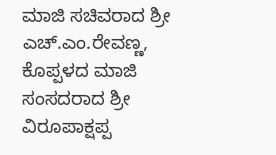ಮಾಜಿ ಸಚಿವರಾದ ಶ್ರೀ ಎಚ್.ಎಂ.ರೇವಣ್ಣ, ಕೊಪ್ಪಳದ ಮಾಜಿ ಸಂಸದರಾದ ಶ್ರೀ ವಿರೂಪಾಕ್ಷಪ್ಪ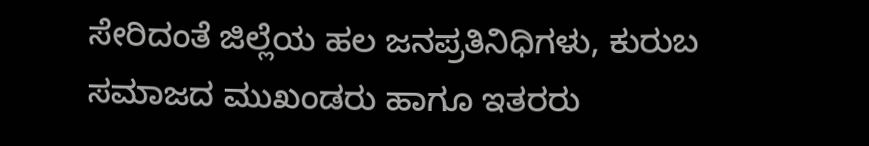ಸೇರಿದಂತೆ ಜಿಲ್ಲೆಯ ಹಲ ಜನಪ್ರತಿನಿಧಿಗಳು, ಕುರುಬ ಸಮಾಜದ ಮುಖಂಡರು ಹಾಗೂ ಇತರರು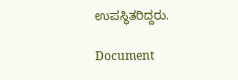ಉಪಸ್ಥಿತರಿದ್ದರು.

Document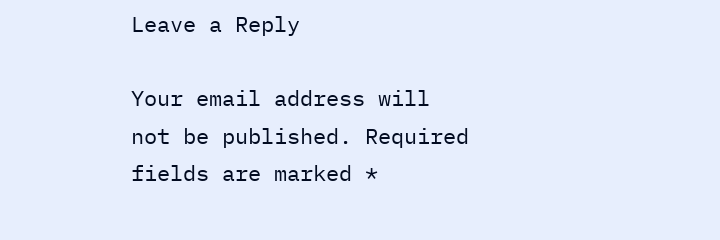Leave a Reply

Your email address will not be published. Required fields are marked *